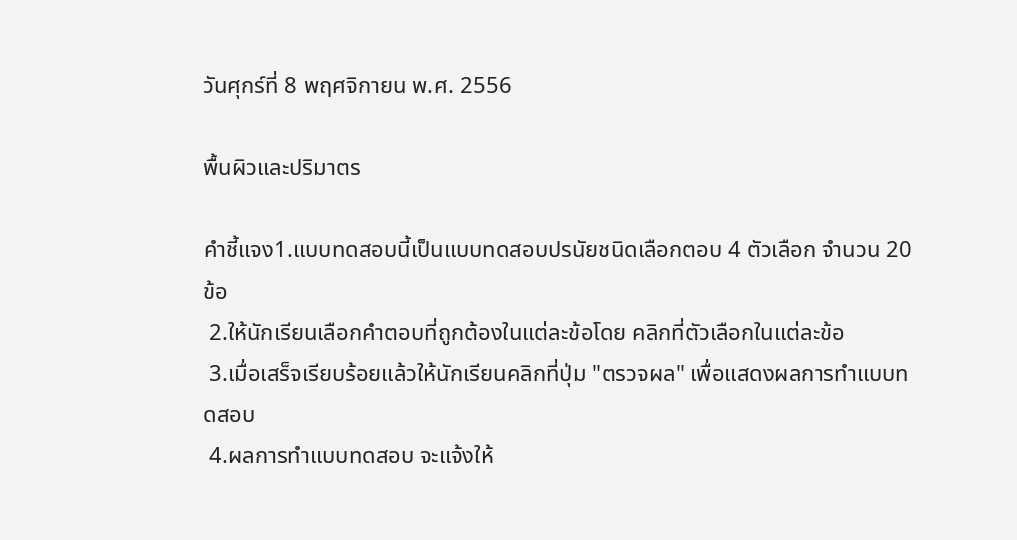วันศุกร์ที่ 8 พฤศจิกายน พ.ศ. 2556

พื้นผิวและปริมาตร

คำชี้แจง1.แบบทดสอบนี้เป็นแบบทดสอบปรนัยชนิดเลือกตอบ 4 ตัวเลือก จำนวน 20 ข้อ
 2.ให้นักเรียนเลือกคำตอบที่ถูกต้องในแต่ละข้อโดย คลิกที่ตัวเลือกในแต่ละข้อ
 3.เมื่อเสร็จเรียบร้อยแล้วให้นักเรียนคลิกที่ปุ่ม "ตรวจผล" เพื่อแสดงผลการทำแบบทดสอบ
 4.ผลการทำแบบทดสอบ จะแจ้งให้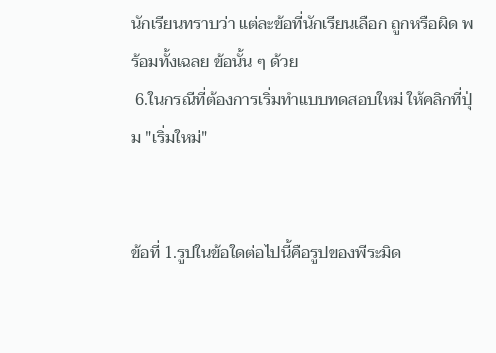นักเรียนทราบว่า แต่ละข้อที่นักเรียนเลือก ถูกหรือผิด พร้อมทั้งเฉลย ข้อนั้น ๆ ด้วย
 6.ในกรณีที่ต้องการเริ่มทำแบบทดสอบใหม่ ให้คลิกที่ปุ่ม "เริ่มใหม่"


ข้อที่ 1.รูปในข้อใดต่อไปนี้คือรูปของพีระมิด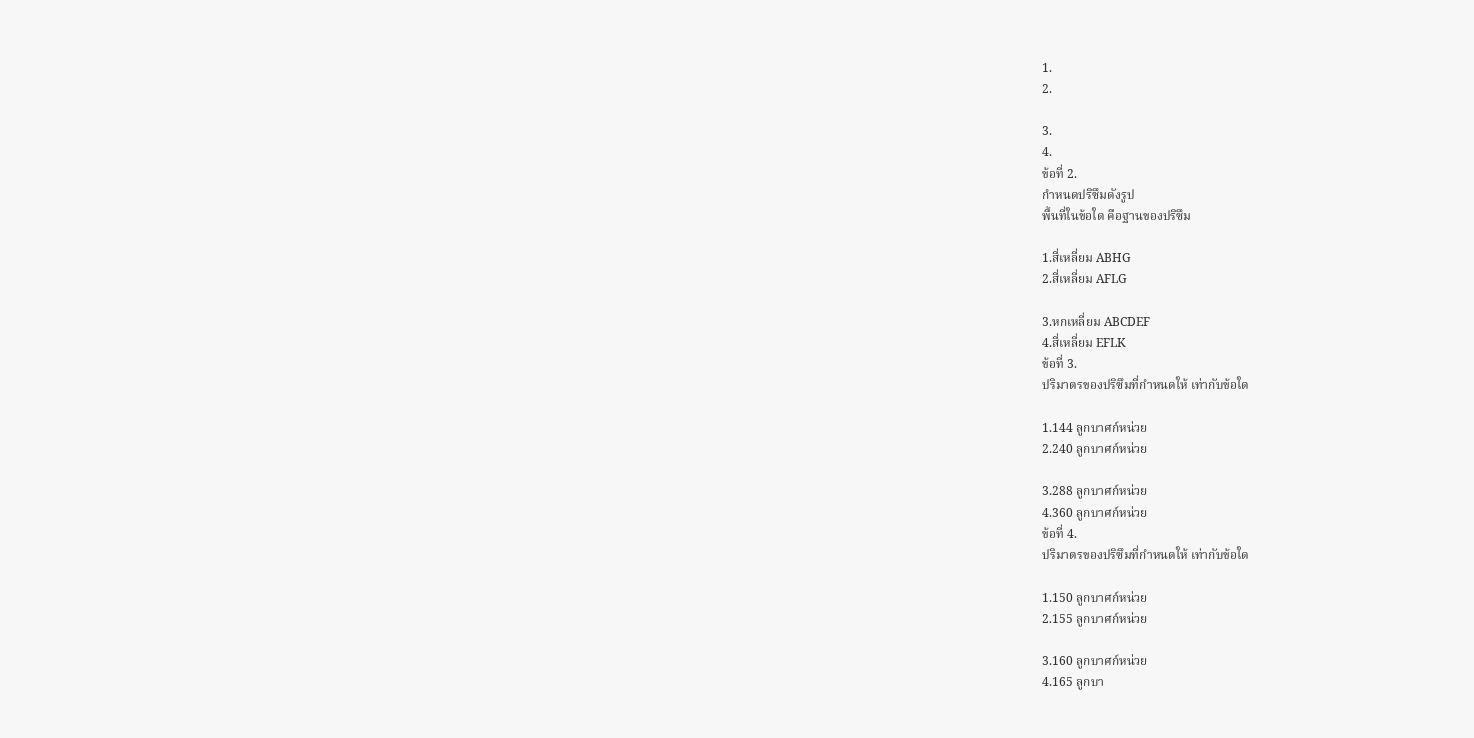1.
2.

3.
4.
ข้อที่ 2.
กำหนดปริซึมดังรูป
พื้นที่ในข้อใด คือฐานของปริซึม

1.สี่เหลี่ยม ABHG
2.สี่เหลี่ยม AFLG

3.หกเหลี่ยม ABCDEF
4.สี่เหลี่ยม EFLK
ข้อที่ 3.
ปริมาตรของปริซึมที่กำหนดให้ เท่ากับข้อใด

1.144 ลูกบาศก์หน่วย
2.240 ลูกบาศก์หน่วย

3.288 ลูกบาศก์หน่วย
4.360 ลูกบาศก์หน่วย
ข้อที่ 4.
ปริมาตรของปริซึมที่กำหนดให้ เท่ากับข้อใด

1.150 ลูกบาศก์หน่วย
2.155 ลูกบาศก์หน่วย

3.160 ลูกบาศก์หน่วย
4.165 ลูกบา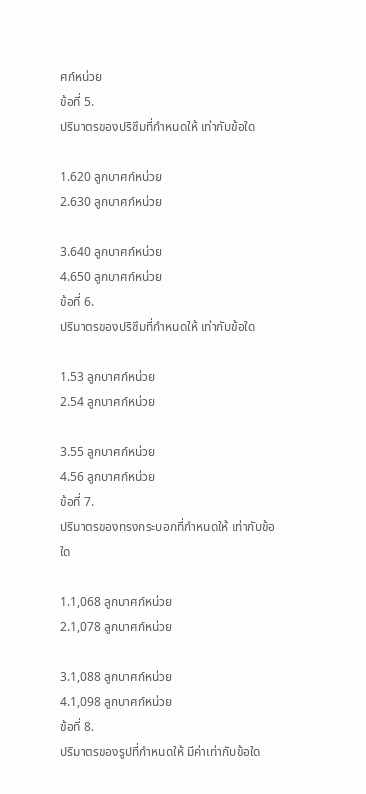ศก์หน่วย
ข้อที่ 5.
ปริมาตรของปริซึมที่กำหนดให้ เท่ากับข้อใด

1.620 ลูกบาศก์หน่วย
2.630 ลูกบาศก์หน่วย

3.640 ลูกบาศก์หน่วย
4.650 ลูกบาศก์หน่วย
ข้อที่ 6.
ปริมาตรของปริซึมที่กำหนดให้ เท่ากับข้อใด

1.53 ลูกบาศก์หน่วย
2.54 ลูกบาศก์หน่วย

3.55 ลูกบาศก์หน่วย
4.56 ลูกบาศก์หน่วย
ข้อที่ 7.
ปริมาตรของทรงกระบอกที่กำหนดให้ เท่ากับข้อใด

1.1,068 ลูกบาศก์หน่วย
2.1,078 ลูกบาศก์หน่วย

3.1,088 ลูกบาศก์หน่วย
4.1,098 ลูกบาศก์หน่วย
ข้อที่ 8.
ปริมาตรของรูปที่กำหนดให้ มีค่าเท่ากับข้อใด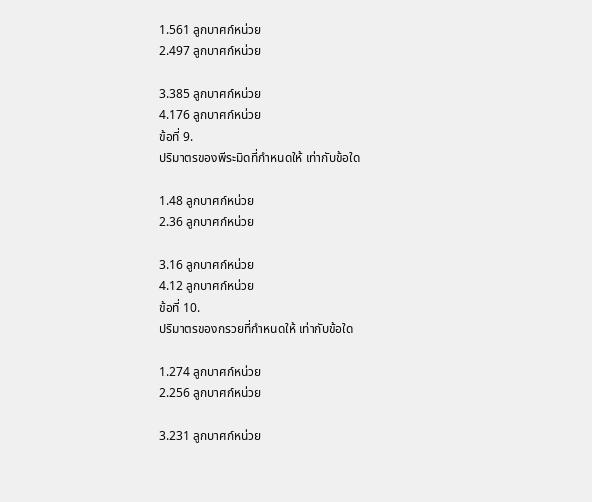1.561 ลูกบาศก์หน่วย
2.497 ลูกบาศก์หน่วย

3.385 ลูกบาศก์หน่วย
4.176 ลูกบาศก์หน่วย
ข้อที่ 9.
ปริมาตรของพีระมิดที่กำหนดให้ เท่ากับข้อใด

1.48 ลูกบาศก์หน่วย
2.36 ลูกบาศก์หน่วย

3.16 ลูกบาศก์หน่วย
4.12 ลูกบาศก์หน่วย
ข้อที่ 10.
ปริมาตรของกรวยที่กำหนดให้ เท่ากับข้อใด

1.274 ลูกบาศก์หน่วย
2.256 ลูกบาศก์หน่วย

3.231 ลูกบาศก์หน่วย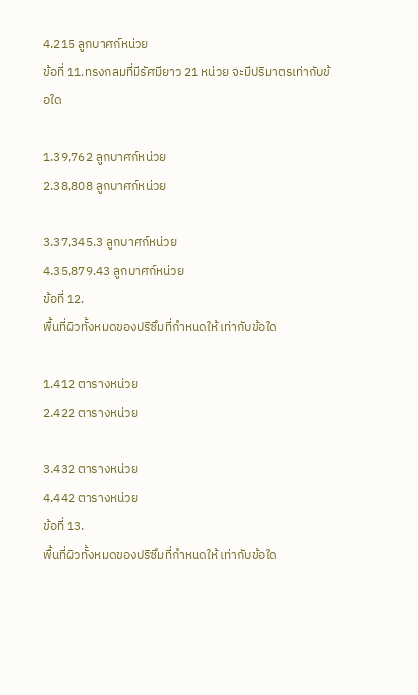4.215 ลูกบาศก์หน่วย
ข้อที่ 11.ทรงกลมที่มีรัศมียาว 21 หน่วย จะมีปริมาตรเท่ากับข้อใด

1.39,762 ลูกบาศก์หน่วย
2.38,808 ลูกบาศก์หน่วย

3.37,345.3 ลูกบาศก์หน่วย
4.35,879.43 ลูกบาศก์หน่วย
ข้อที่ 12.
พื้นที่ผิวทั้งหมดของปริซึมที่กำหนดให้ เท่ากับข้อใด

1.412 ตารางหน่วย
2.422 ตารางหน่วย

3.432 ตารางหน่วย
4.442 ตารางหน่วย
ข้อที่ 13.
พื้นที่ผิวทั้งหมดของปริซึมที่กำหนดให้ เท่ากับข้อใด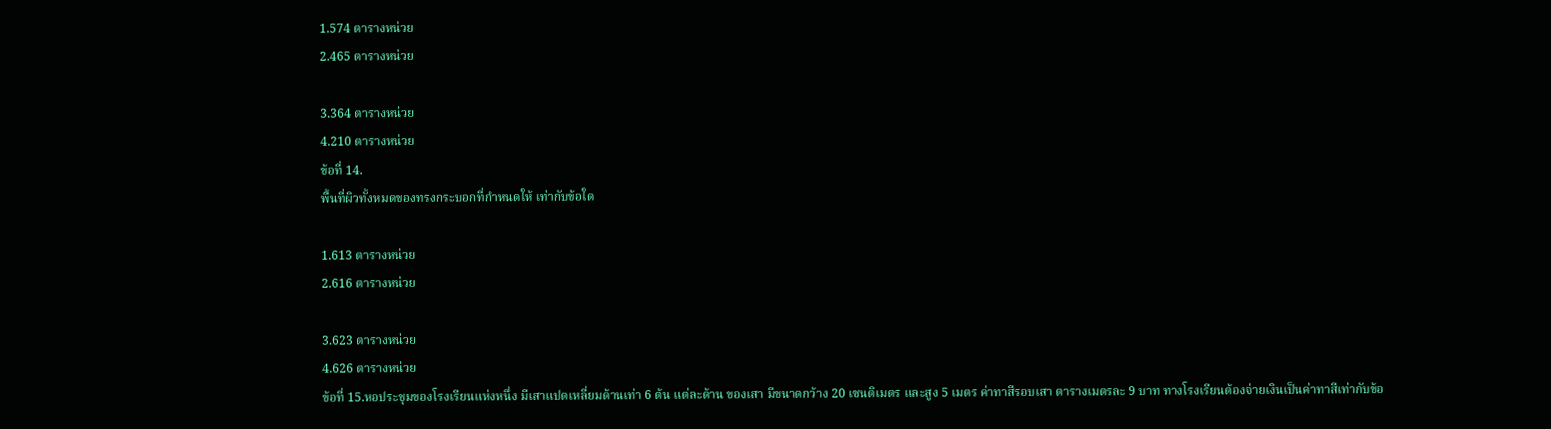1.574 ตารางหน่วย
2.465 ตารางหน่วย

3.364 ตารางหน่วย
4.210 ตารางหน่วย
ข้อที่ 14.
พื้นที่ผิวทั้งหมดของทรงกระบอกที่กำหนดให้ เท่ากับข้อใด

1.613 ตารางหน่วย
2.616 ตารางหน่วย

3.623 ตารางหน่วย
4.626 ตารางหน่วย
ข้อที่ 15.หอประชุมของโรงเรียนแห่งหนึ่ง มีเสาแปดเหลี่ยมด้านเท่า 6 ต้น แต่ละด้าน ของเสา มีขนาดกว้าง 20 เซนติเมตร และสูง 5 เมตร ค่าทาสีรอบเสา ตารางเมตรละ 9 บาท ทางโรงเรียนต้องจ่ายเงินเป็นค่าทาสีเท่ากับข้อ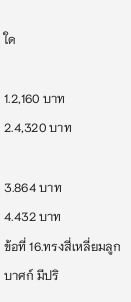ใด

1.2,160 บาท
2.4,320 บาท

3.864 บาท
4.432 บาท
ข้อที่ 16.ทรงสี่เหลี่ยมลูกบาศก์ มีปริ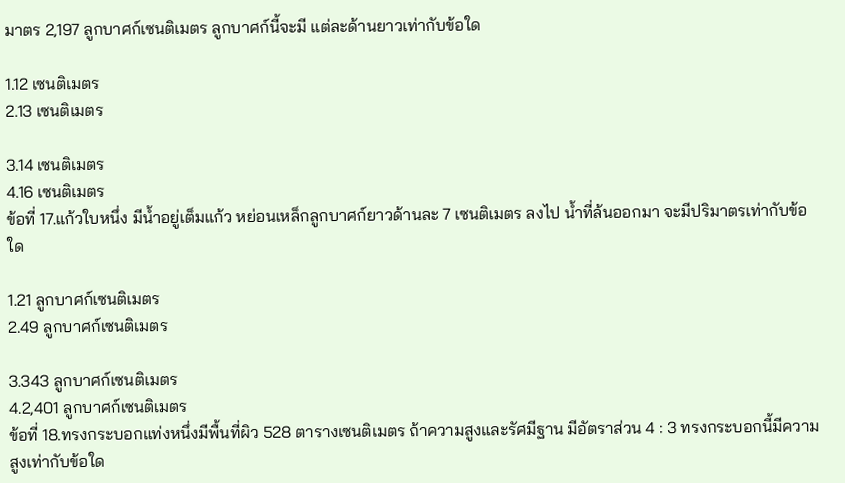มาตร 2,197 ลูกบาศก์เซนติเมตร ลูกบาศก์นี้จะมี แต่ละด้านยาวเท่ากับข้อใด

1.12 เซนติเมตร
2.13 เซนติเมตร

3.14 เซนติเมตร
4.16 เซนติเมตร
ข้อที่ 17.แก้วใบหนึ่ง มีน้ำอยู่เต็มแก้ว หย่อนเหล็กลูกบาศก์ยาวด้านละ 7 เซนติเมตร ลงไป น้ำที่ล้นออกมา จะมีปริมาตรเท่ากับข้อใด

1.21 ลูกบาศก์เซนติเมตร
2.49 ลูกบาศก์เซนติเมตร

3.343 ลูกบาศก์เซนติเมตร
4.2,401 ลูกบาศก์เซนติเมตร
ข้อที่ 18.ทรงกระบอกแท่งหนึ่งมีพื้นที่ผิว 528 ตารางเซนติเมตร ถ้าความสูงและรัศมีฐาน มีอัตราส่วน 4 : 3 ทรงกระบอกนี้มีความสูงเท่ากับข้อใด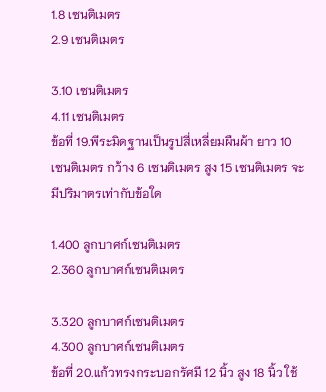1.8 เซนติเมตร
2.9 เซนติเมตร

3.10 เซนติเมตร
4.11 เซนติเมตร
ข้อที่ 19.พีระมิดฐานเป็นรูปสี่เหลี่ยมผืนผ้า ยาว 10 เซนติเมตร กว้าง 6 เซนติเมตร สูง 15 เซนติเมตร จะมีปริมาตรเท่ากับข้อใด

1.400 ลูกบาศก์เซนติเมตร
2.360 ลูกบาศก์เซนติเมตร

3.320 ลูกบาศก์เซนติเมตร
4.300 ลูกบาศก์เซนติเมตร
ข้อที่ 20.แก้วทรงกระบอกรัศมี 12 นิ้ว สูง 18 นิ้ว ใช้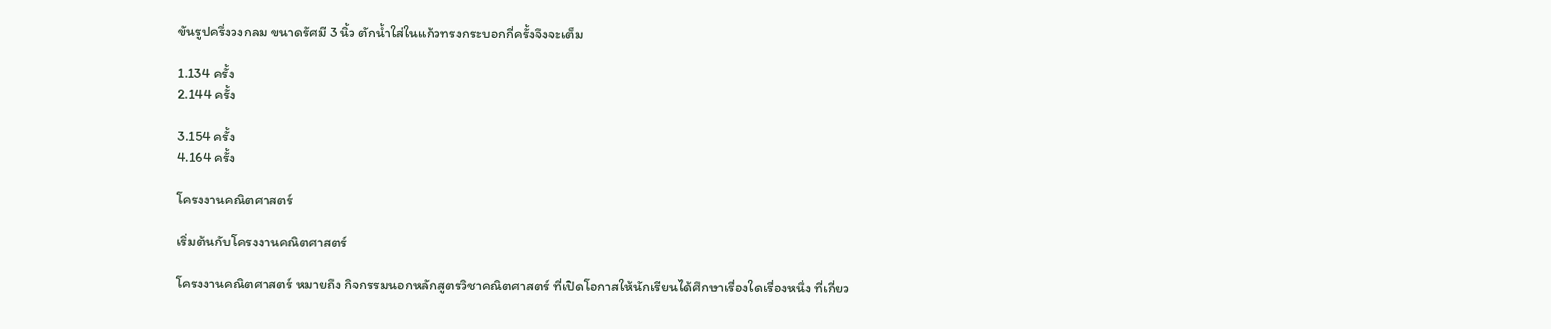ขันรูปครึ่งวงกลม ขนาดรัศมี 3 นิ้ว ตักน้ำใส่ในแก้วทรงกระบอกกี่ครั้งจึงจะเต็ม

1.134 ครั้ง
2.144 ครั้ง

3.154 ครั้ง
4.164 ครั้ง

โครงงานคณิตศาสตร์

เริ่มต้นกับโครงงานคณิตศาสตร์

โครงงานคณิตศาสตร์ หมายถึง กิจกรรมนอกหลักสูตรวิชาคณิตศาสตร์ ที่เปิดโอกาสให้นักเรียนได้ศึกษาเรื่องใดเรื่องหนึ่ง ที่เกี่ยว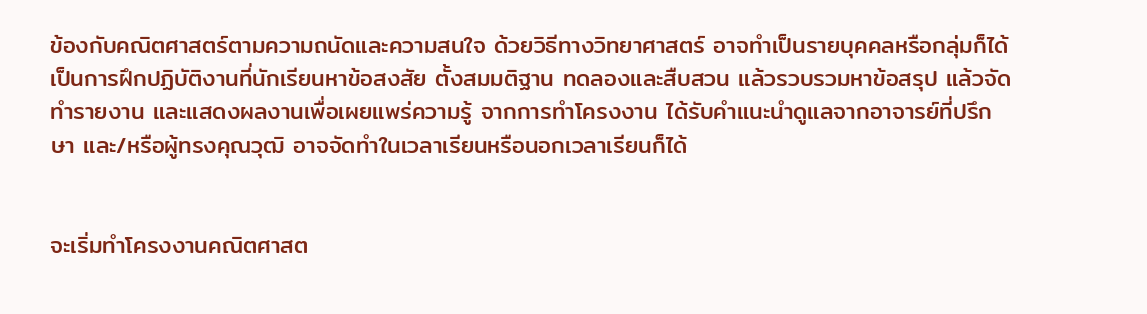ข้องกับคณิตศาสตร์ตามความถนัดและความสนใจ ด้วยวิธีทางวิทยาศาสตร์ อาจทำเป็นรายบุคคลหรือกลุ่มก็ได้ เป็นการฝึกปฏิบัติงานที่นักเรียนหาข้อสงสัย ตั้งสมมติฐาน ทดลองและสืบสวน แล้วรวบรวมหาข้อสรุป แล้วจัดทำรายงาน และแสดงผลงานเพื่อเผยแพร่ความรู้ จากการทำโครงงาน ได้รับคำแนะนำดูแลจากอาจารย์ที่ปรึกษา และ/หรือผู้ทรงคุณวุฒิ อาจจัดทำในเวลาเรียนหรือนอกเวลาเรียนก็ได้


จะเริ่มทำโครงงานคณิตศาสต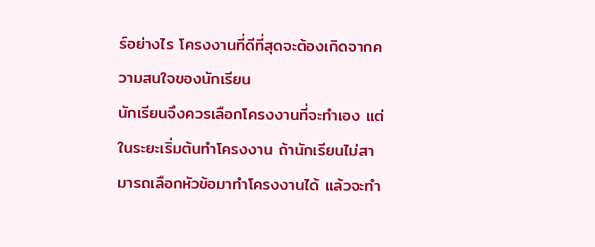ร์อย่างไร โครงงานที่ดีที่สุดจะต้องเกิดจากความสนใจของนักเรียน
นักเรียนจึงควรเลือกโครงงานที่จะทำเอง แต่ในระยะเริ่มต้นทำโครงงาน ถ้านักเรียนไม่สามารถเลือกหัวข้อมาทำโครงงานได้ แล้วจะทำ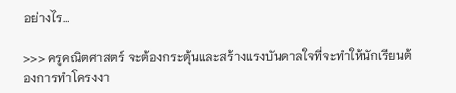อย่างไร…

>>> ครูคณิตศาสตร์ จะต้องกระตุ้นและสร้างแรงบันดาลใจที่จะทำให้นักเรียนต้องการทำโครงงา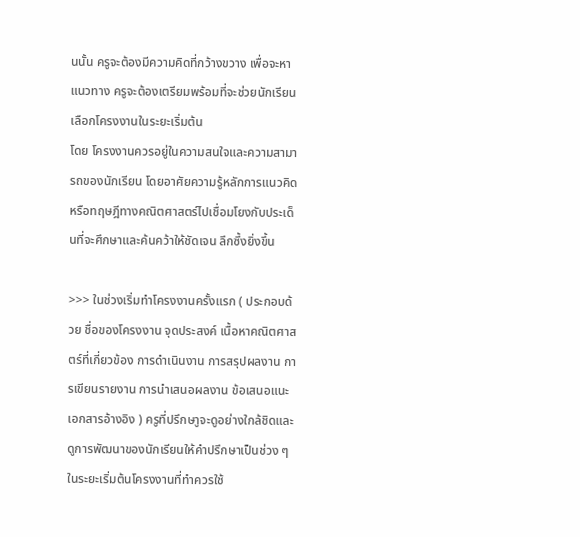นนั้น ครูจะต้องมีความคิดที่กว้างขวาง เพื่อจะหาแนวทาง ครูจะต้องเตรียมพร้อมที่จะช่วยนักเรียนเลือกโครงงานในระยะเริ่มต้น
โดย โครงงานควรอยู่ในความสนใจและความสามารถของนักเรียน โดยอาศัยความรู้หลักการแนวคิดหรือทฤษฎีทางคณิตศาสตร์ไปเชื่อมโยงกับประเด็นที่จะศึกษาและค้นคว้าให้ชัดเจน ลึกซึ้งยิ่งขึ้น

>>> ในช่วงเริ่มทำโครงงานครั้งแรก ( ประกอบด้วย ชื่อของโครงงาน จุดประสงค์ เนื้อหาคณิตศาสตร์ที่เกี่ยวข้อง การดำเนินงาน การสรุปผลงาน การเขียนรายงาน การนำเสนอผลงาน ข้อเสนอแนะ เอกสารอ้างอิง ) ครูที่ปรึกษาูจะดูอย่างใกล้ชิดและดูการพัฒนาของนักเรียนให้คำปรึกษาเป็นช่วง ๆ ในระยะเริ่มต้นโครงงานที่ทำควรใช้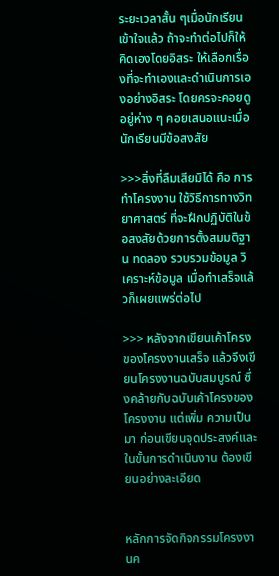ระยะเวลาสั้น ๆเมื่อนักเรียนเข้าใจแล้ว ถ้าจะทำต่อไปก็ให้คิดเองโดยอิสระ ให้เลือกเรื่องที่จะทำเองและดำเนินการเองอย่างอิสระ โดยครจะคอยดูอยู่ห่าง ๆ คอยเสนอแนะเมื่อนักเรียนมีข้อสงสัย

>>>สิ่งที่ลืมเสียมิได้ คือ การทำโครงงาน ใช้วิธีการทางวิทยาศาสตร์ ที่จะฝึกปฏิบัติในข้อสงสัยด้วยการตั้งสมมติฐาน ทดลอง รวบรวมข้อมูล วิเคราะห์ข้อมูล เมื่อทำเสร็จแล้วก็เผยแพร่ต่อไป

>>> หลังจากเขียนเค้าโครงของโครงงานเสร็จ แล้วจึงเขียนโครงงานฉบับสมบูรณ์ ซึ่งคล้ายกับฉบับเค้าโครงของโครงงาน แต่เพิ่ม ความเป็นมา ก่อนเขียนจุดประสงค์และในขั้นการดำเนินงาน ต้องเขียนอย่างละเอียด


หลักการจัดกิจกรรมโครงงานค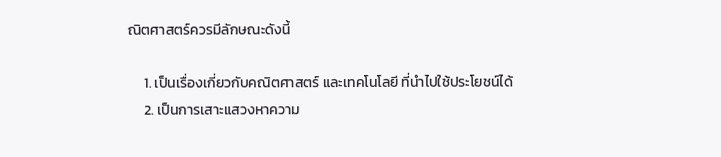ณิตศาสตร์ควรมีลักษณะดังนี้

     1. เป็นเรื่องเกี่ยวกับคณิตศาสตร์ และเทคโนโลยี ที่นำไปใช้ประโยชน์ได้
     2. เป็นการเสาะแสวงหาความ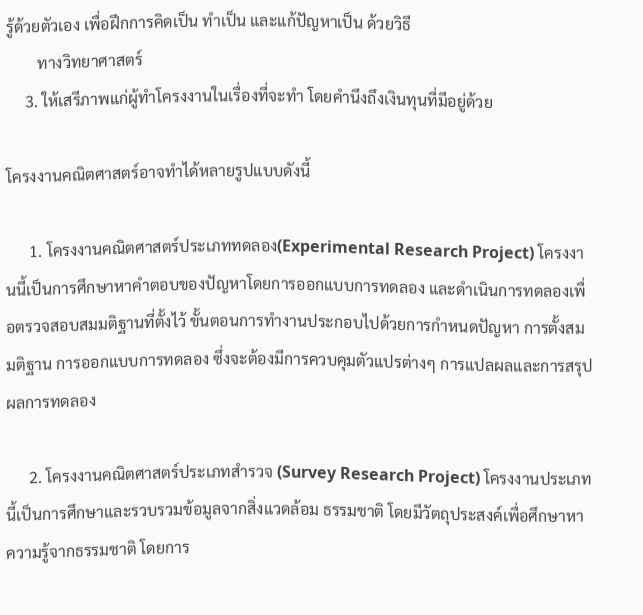รู้ด้วยตัวเอง เพื่อฝึกการคิดเป็น ทำเป็น และแก้ปัญหาเป็น ด้วยวิธี
        ทางวิทยาศาสตร์
     3. ให้เสรีภาพแก่ผู้ทำโครงงานในเรื่องที่จะทำ โดยคำนึงถึงเงินทุนที่มีอยู่ด้วย

โครงงานคณิตศาสตร์อาจทำได้หลายรูปแบบดังนี้

      1. โครงงานคณิตศาสตร์ประเภททดลอง(Experimental Research Project) โครงงานนี้เป็นการศึกษาหาคำตอบของปัญหาโดยการออกแบบการทดลอง และดำเนินการทดลองเพื่อตรวจสอบสมมติฐานที่ตั้งไว้ ขั้นตอนการทำงานประกอบไปด้วยการกำหนดปัญหา การตั้งสมมติฐาน การออกแบบการทดลอง ซึ่งจะต้องมีการควบคุมตัวแปรต่างๆ การแปลผลและการสรุปผลการทดลอง

      2. โครงงานคณิตศาสตร์ประเภทสำรวจ (Survey Research Project) โครงงานประเภทนี้เป็นการศึกษาและรวบรวมข้อมูลจากสิ่งแวดล้อม ธรรมชาติ โดยมีวัตถุประสงค์เพื่อศึกษาหาความรู้จากธรรมชาติ โดยการ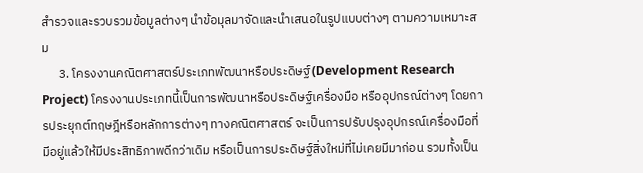สำรวจและรวบรวมข้อมูลต่างๆ นำข้อมุลมาจัดและนำเสนอในรูปแบบต่างๆ ตามความเหมาะสม
      3. โครงงานคณิตศาสตร์ประเภทพัฒนาหรือประดิษฐ์(Development Research Project) โครงงานประเภทนี้เป็นการพัฒนาหรือประดิษฐ์เครื่องมือ หรืออุปกรณ์ต่างๆ โดยการประยุกต์ทฤษฎีหรือหลักการต่างๆ ทางคณิตศาสตร์ จะเป็นการปรับปรุงอุปกรณ์เครื่องมือที่มีอยู่แล้วให้มีประสิทธิภาพดีกว่าเดิม หรือเป็นการประดิษฐ์สิ่งใหม่ที่ไม่เคยมีมาก่อน รวมทั้งเป็น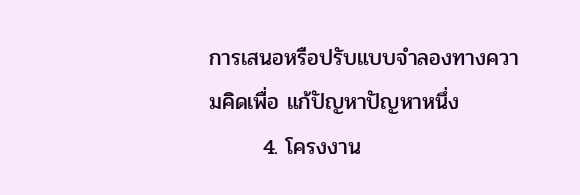การเสนอหรือปรับแบบจำลองทางความคิดเพื่อ แก้ปัญหาปัญหาหนึ่ง
       4. โครงงาน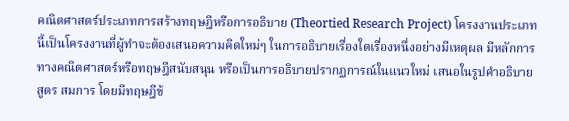คณิตศาสตร์ประเภทการสร้างทฤษฎีหรือการอธิบาย (Theortied Research Project) โครงงานประเภทนี้เป็นโครงงานที่ผู้ทำจะต้องเสนอความคิดใหม่ๆ ในการอธิบายเรื่องใดเรื่องหนึ่งอย่างมีเหตุผล มีหลักการทางคณิตศาสตร์หรือทฤษฎีสนับสนุน หรือเป็นการอธิบายปรากฏการณ์ในแนวใหม่ เสนอในรูปคำอธิบาย สูตร สมการ โดยมีทฤษฎีข้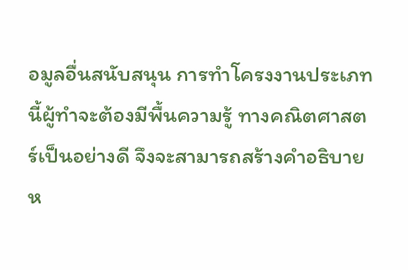อมูลอื่นสนับสนุน การทำโครงงานประเภทนี้ผู้ทำจะต้องมีพื้นความรู้ ทางคณิตศาสตร์เป็นอย่างดี จึงจะสามารถสร้างคำอธิบายห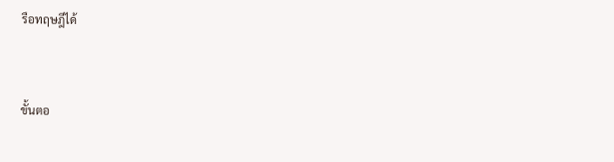รือทฤษฎีได้


ขั้นตอ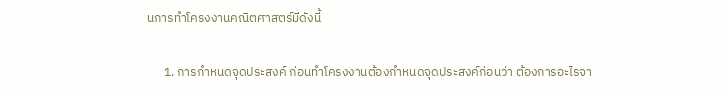นการทำโครงงานคณิตศาสตร์มีดังนี้

      1. การกำหนดจุดประสงค์ ก่อนทำโครงงานต้องกำหนดจุดประสงค์ก่อนว่า ต้องการอะไรจา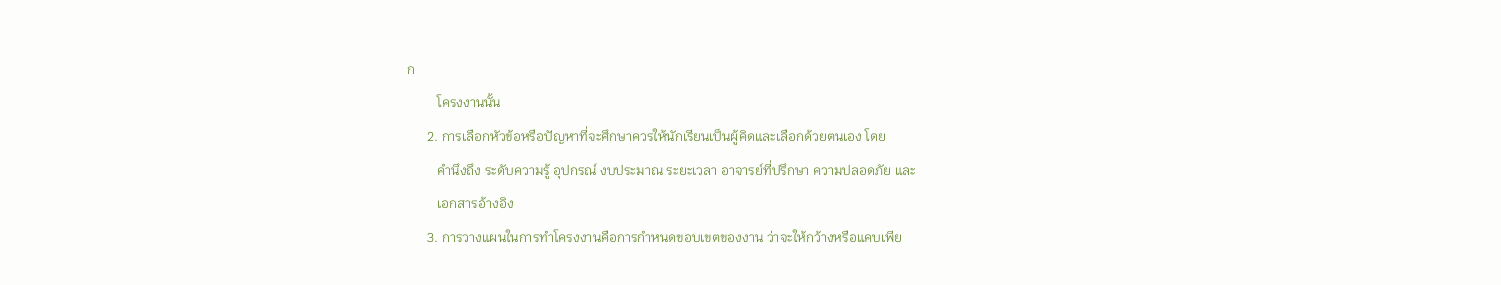ก
         โครงงานนั้น
      2. การเลือกหัวข้อหรือปัญหาที่จะศึกษาควรให้นักเรียนเป็นผู้คิดและเลือกด้วยตนเอง โดย
         คำนึงถึง ระดับความรู้ อุปกรณ์ งบประมาณ ระยะเวลา อาจารย์ที่ปรึกษา ความปลอดภัย และ
         เอกสารอ้างอิง
      3. การวางแผนในการทำโครงงานคือการกำหนดขอบเขตของงาน ว่าจะให้กว้างหรือแคบเพีย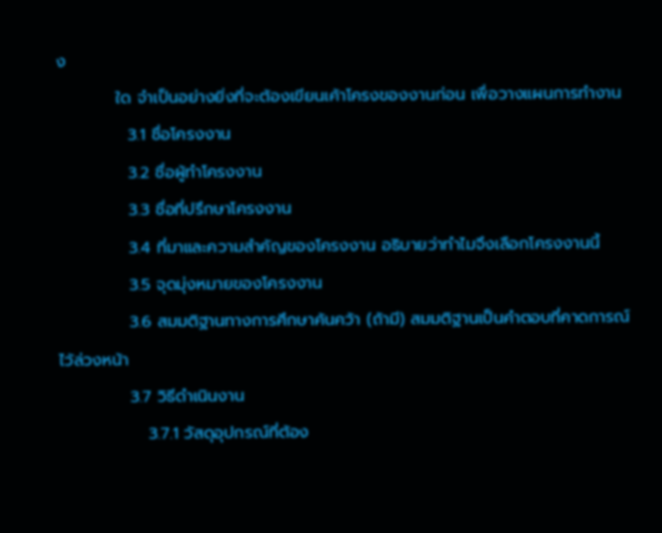ง
          ใด จำเป็นอย่างยิ่งที่จะต้องเขียนเค้าโครงของงานก่อน เพื่อวางแผนการทำงาน
            3.1 ชื่อโครงงาน
            3.2 ชื่อผู้ทำโครงงาน
            3.3 ชื่อที่ปรึกษาโครงงาน
            3.4 ที่มาและความสำคัญของโครงงาน อธิบายว่าทำไมจึงเลือกโครงงานนี้
            3.5 จุดมุ่งหมายของโครงงาน
            3.6 สมมติฐานทางการศึกษาค้นคว้า (ถ้ามี) สมมติฐานเป็นคำตอบที่คาดการณ์ไว้ล่วงหน้า
            3.7 วิธีดำเนินงาน
               3.7.1 วัสดุอุปกรณ์ที่ต้อง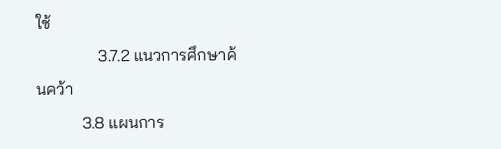ใช้
               3.7.2 แนวการศึกษาค้นคว้า
           3.8 แผนการ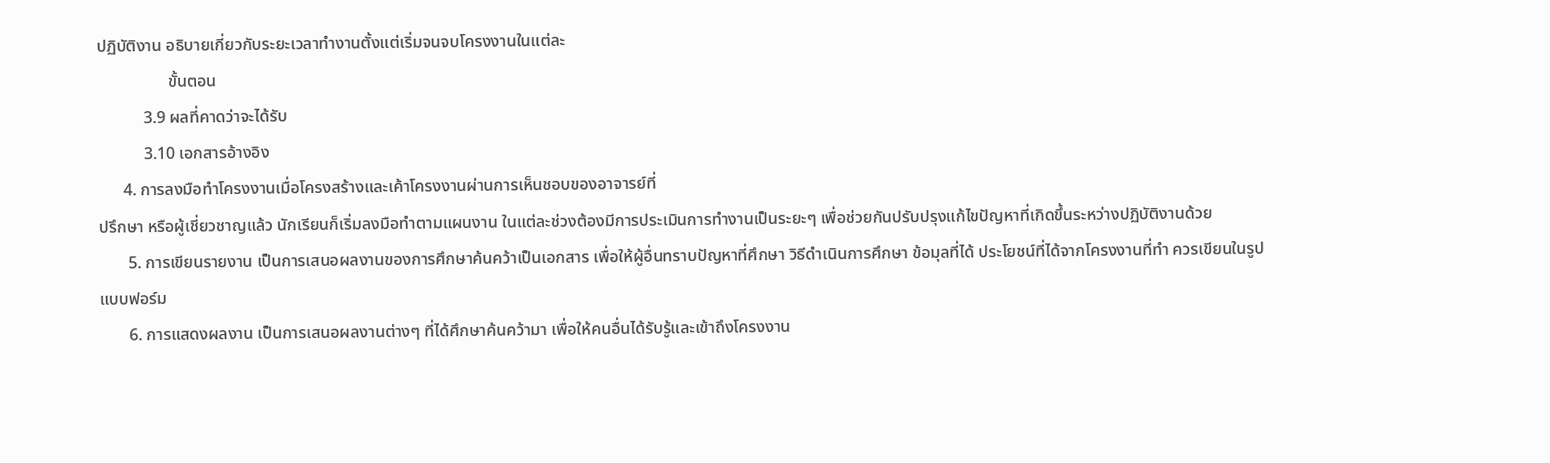ปฏิบัติงาน อธิบายเกี่ยวกับระยะเวลาทำงานตั้งแต่เริ่มจนจบโครงงานในแต่ละ
                 ขั้นตอน
           3.9 ผลที่คาดว่าจะได้รับ
           3.10 เอกสารอ้างอิง
      4. การลงมือทำโครงงานเมื่อโครงสร้างและเค้าโครงงานผ่านการเห็นชอบของอาจารย์ที่
ปรึกษา หรือผู้เชี่ยวชาญแล้ว นักเรียนก็เริ่มลงมือทำตามแผนงาน ในแต่ละช่วงต้องมีการประเมินการทำงานเป็นระยะๆ เพื่อช่วยกันปรับปรุงแก้ไขปัญหาที่เกิดขึ้นระหว่างปฏิบัติงานด้วย
       5. การเขียนรายงาน เป็นการเสนอผลงานของการศึกษาค้นคว้าเป็นเอกสาร เพื่อให้ผู้อื่นทราบปัญหาที่ศึกษา วิธีดำเนินการศึกษา ข้อมุลที่ได้ ประโยชน์ที่ได้จากโครงงานที่ทำ ควรเขียนในรูปแบบฟอร์ม
       6. การแสดงผลงาน เป็นการเสนอผลงานต่างๆ ที่ได้ศึกษาค้นคว้ามา เพื่อให้คนอื่นได้รับรู้และเข้าถึงโครงงาน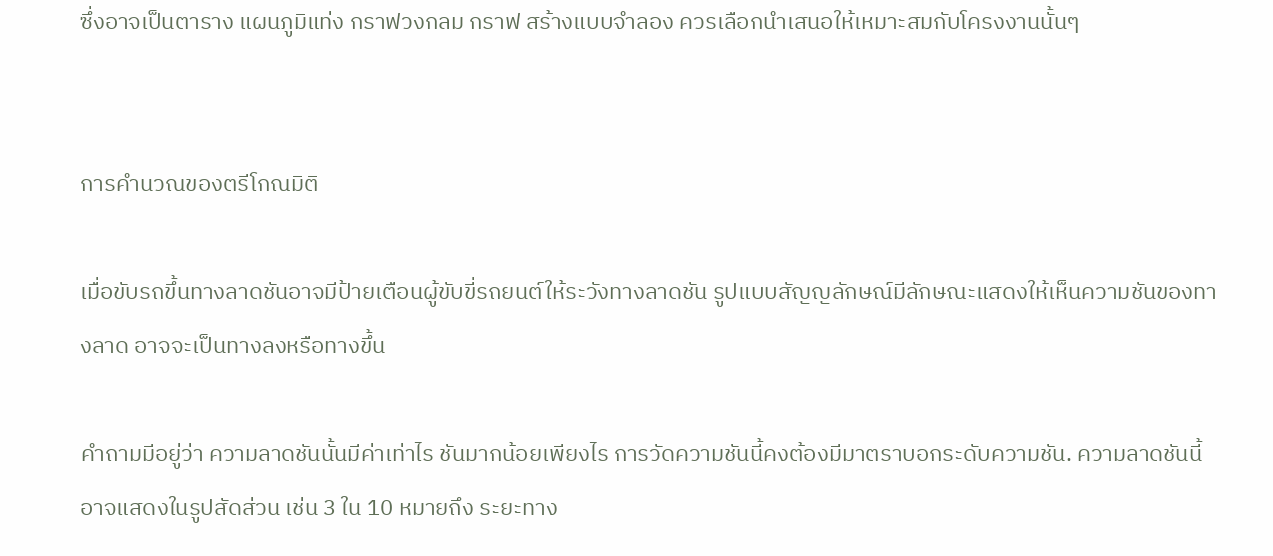ซึ่งอาจเป็นตาราง แผนภูมิแท่ง กราฟวงกลม กราฟ สร้างแบบจำลอง ควรเลือกนำเสนอให้เหมาะสมกับโครงงานนั้นๆ


การคำนวณของตรีโกณมิติ

เมื่อขับรถขึ้นทางลาดชันอาจมีป้ายเตือนผู้ขับขี่รถยนต์ให้ระวังทางลาดชัน รูปแบบสัญญลักษณ์มีลักษณะแสดงให้เห็นความชันของทางลาด อาจจะเป็นทางลงหรือทางขึ้น

คำถามมีอยู่ว่า ความลาดชันนั้นมีค่าเท่าไร ชันมากน้อยเพียงไร การวัดความชันนี้คงต้องมีมาตราบอกระดับความชัน. ความลาดชันนี้อาจแสดงในรูปสัดส่วน เช่น 3 ใน 10 หมายถึง ระยะทาง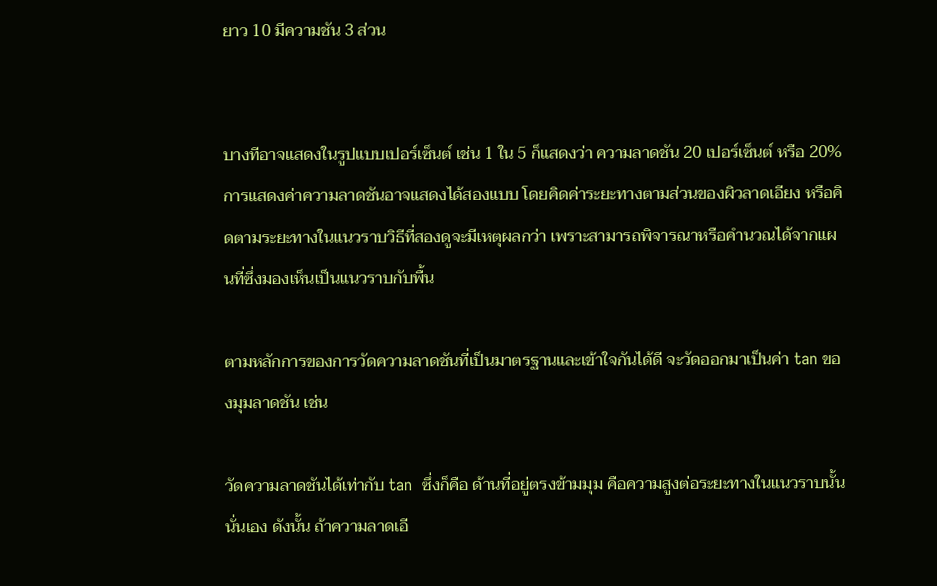ยาว 10 มีความชัน 3 ส่วน


บางทีอาจแสดงในรูปแบบเปอร์เซ็นต์ เช่น 1 ใน 5 ก็แสดงว่า ความลาดชัน 20 เปอร์เซ็นต์ หรือ 20% การแสดงค่าความลาดชันอาจแสดงได้สองแบบ โดยคิดค่าระยะทางตามส่วนของผิวลาดเอียง หรือคิดตามระยะทางในแนวราบวิธีที่สองดูจะมีเหตุผลกว่า เพราะสามารถพิจารณาหรือคำนวณได้จากแผนที่ซึ่งมองเห็นเป็นแนวราบกับพื้น

ตามหลักการของการวัดความลาดชันที่เป็นมาตรฐานและเข้าใจกันได้ดี จะวัดออกมาเป็นค่า tan ของมุมลาดชัน เช่น

วัดความลาดชันได้เท่ากับ tan  ซึ่งก็คือ ด้านที่อยู่ตรงข้ามมุม คือความสูงต่อระยะทางในแนวราบนั้นนั่นเอง ดังนั้น ถ้าความลาดเอี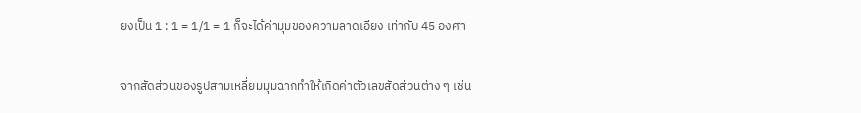ยงเป็น 1 : 1 = 1/1 = 1 ก็จะได้ค่ามุมของความลาดเอียง เท่ากับ 45 องศา


จากสัดส่วนของรูปสามเหลี่ยมมุมฉากทำให้เกิดค่าตัวเลขสัดส่วนต่าง ๆ เช่น